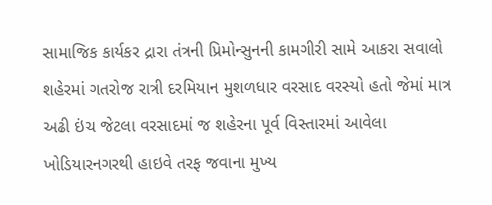સામાજિક કાર્યકર દ્રારા તંત્રની પ્રિમોન્સુનની કામગીરી સામે આકરા સવાલો
શહેરમાં ગતરોજ રાત્રી દરમિયાન મુશળધાર વરસાદ વરસ્યો હતો જેમાં માત્ર અઢી ઇંચ જેટલા વરસાદમાં જ શહેરના પૂર્વ વિસ્તારમાં આવેલા ખોડિયારનગરથી હાઇવે તરફ જવાના મુખ્ય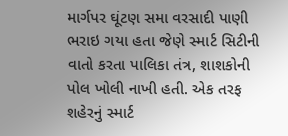માર્ગપર ઘૂંટણ સમા વરસાદી પાણી ભરાઇ ગયા હતા જેણે સ્માર્ટ સિટીની વાતો કરતા પાલિકા તંત્ર, શાશકોની પોલ ખોલી નાખી હતી. એક તરફ શહેરનું સ્માર્ટ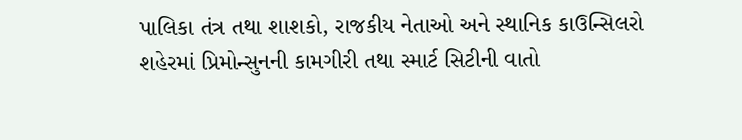પાલિકા તંત્ર તથા શાશકો, રાજકીય નેતાઓ અને સ્થાનિક કાઉન્સિલરો શહેરમાં પ્રિમોન્સુનની કામગીરી તથા સ્માર્ટ સિટીની વાતો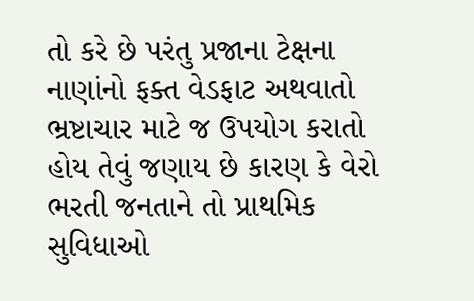તો કરે છે પરંતુ પ્રજાના ટેક્ષના નાણાંનો ફક્ત વેડફાટ અથવાતો ભ્રષ્ટાચાર માટે જ ઉપયોગ કરાતો હોય તેવું જણાય છે કારણ કે વેરો ભરતી જનતાને તો પ્રાથમિક સુવિધાઓ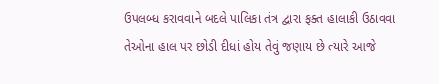ઉપલબ્ધ કરાવવાને બદલે પાલિકા તંત્ર દ્વારા ફક્ત હાલાકી ઉઠાવવા તેઓના હાલ પર છોડી દીધાં હોય તેવું જણાય છે ત્યારે આજે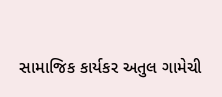સામાજિક કાર્યકર અતુલ ગામેચી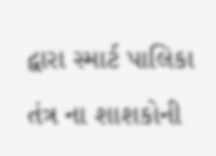દ્વારા સ્માર્ટ પાલિકા તંત્ર ના શાશકોની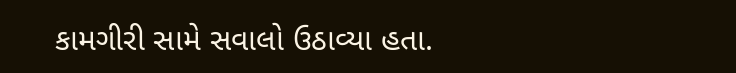કામગીરી સામે સવાલો ઉઠાવ્યા હતા.